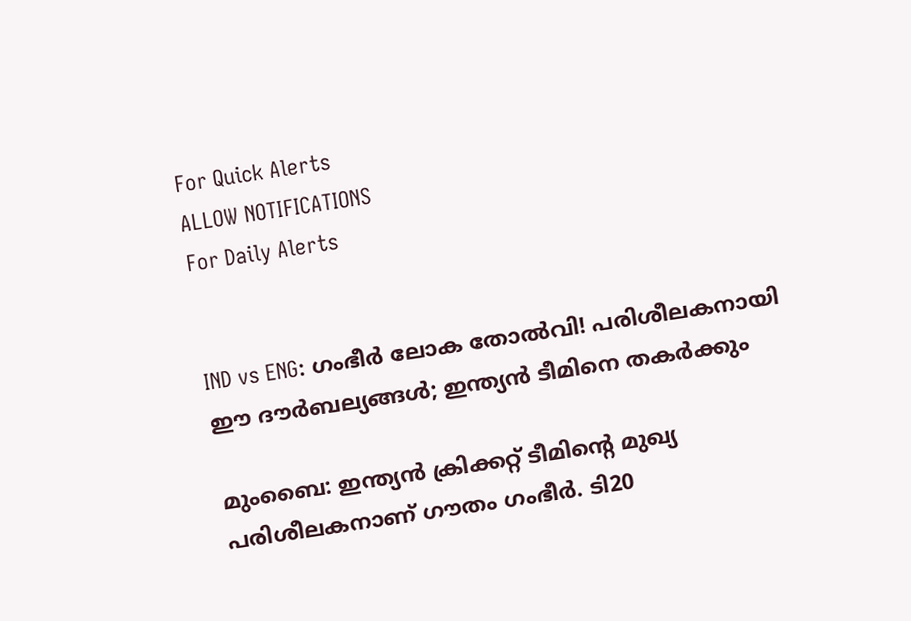For Quick Alerts
ALLOW NOTIFICATIONS
For Daily Alerts


IND vs ENG: ഗംഭീര്‍ ലോക തോല്‍വി! പരിശീലകനായി ഈ ദൗര്‍ബല്യങ്ങള്‍; ഇന്ത്യന്‍ ടീമിനെ തകര്‍ക്കും

മുംബൈ: ഇന്ത്യന്‍ ക്രിക്കറ്റ് ടീമിന്റെ മുഖ്യ പരിശീലകനാണ് ഗൗതം ഗംഭീര്‍. ടി20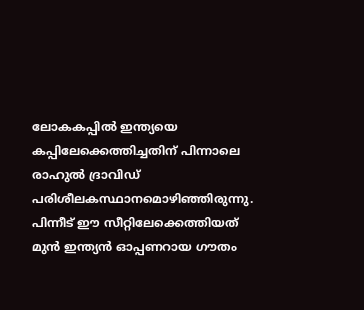ലോകകപ്പില്‍ ഇന്ത്യയെ കപ്പിലേക്കെത്തിച്ചതിന് പിന്നാലെ രാഹുല്‍ ദ്രാവിഡ് പരിശീലകസ്ഥാനമൊഴിഞ്ഞിരുന്നു. പിന്നീട് ഈ സീറ്റിലേക്കെത്തിയത് മുന്‍ ഇന്ത്യന്‍ ഓപ്പണറായ ഗൗതം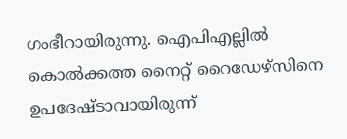ഗംഭീറായിരുന്നു. ഐപിഎല്ലില്‍ കൊല്‍ക്കത്ത നൈറ്റ് റൈഡേഴ്‌സിനെ ഉപദേഷ്ടാവായിരുന്ന്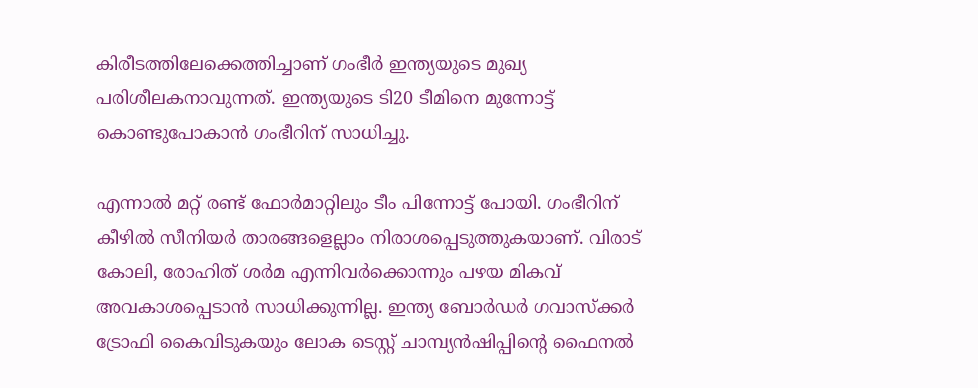കിരീടത്തിലേക്കെത്തിച്ചാണ് ഗംഭീര്‍ ഇന്ത്യയുടെ മുഖ്യ പരിശീലകനാവുന്നത്. ഇന്ത്യയുടെ ടി20 ടീമിനെ മുന്നോട്ട് കൊണ്ടുപോകാന്‍ ഗംഭീറിന് സാധിച്ചു.

എന്നാല്‍ മറ്റ് രണ്ട് ഫോര്‍മാറ്റിലും ടീം പിന്നോട്ട് പോയി. ഗംഭീറിന് കീഴില്‍ സീനിയര്‍ താരങ്ങളെല്ലാം നിരാശപ്പെടുത്തുകയാണ്. വിരാട് കോലി, രോഹിത് ശര്‍മ എന്നിവര്‍ക്കൊന്നും പഴയ മികവ് അവകാശപ്പെടാന്‍ സാധിക്കുന്നില്ല. ഇന്ത്യ ബോര്‍ഡര്‍ ഗവാസ്‌ക്കര്‍ ട്രോഫി കൈവിടുകയും ലോക ടെസ്റ്റ് ചാമ്പ്യന്‍ഷിപ്പിന്റെ ഫൈനല്‍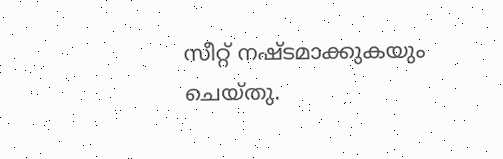സീറ്റ് നഷ്ടമാക്കുകയും ചെയ്തു.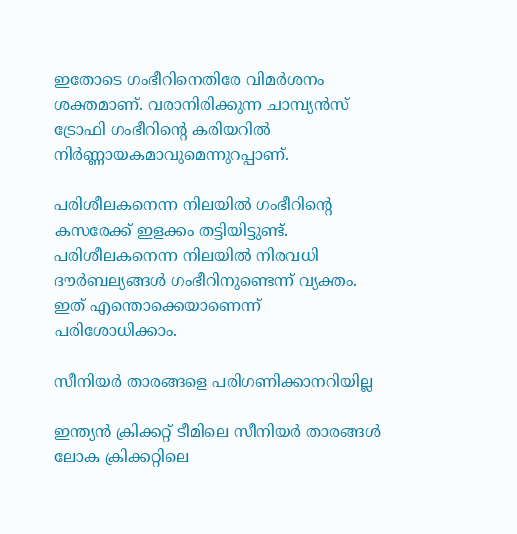ഇതോടെ ഗംഭീറിനെതിരേ വിമര്‍ശനം ശക്തമാണ്. വരാനിരിക്കുന്ന ചാമ്പ്യന്‍സ് ട്രോഫി ഗംഭീറിന്റെ കരിയറില്‍ നിര്‍ണ്ണായകമാവുമെന്നുറപ്പാണ്.

പരിശീലകനെന്ന നിലയില്‍ ഗംഭീറിന്റെ കസരേക്ക് ഇളക്കം തട്ടിയിട്ടുണ്ട്. പരിശീലകനെന്ന നിലയില്‍ നിരവധി ദൗര്‍ബല്യങ്ങള്‍ ഗംഭീറിനുണ്ടെന്ന് വ്യക്തം. ഇത് എന്തൊക്കെയാണെന്ന് പരിശോധിക്കാം.

സീനിയര്‍ താരങ്ങളെ പരിഗണിക്കാനറിയില്ല

ഇന്ത്യന്‍ ക്രിക്കറ്റ് ടീമിലെ സീനിയര്‍ താരങ്ങള്‍ ലോക ക്രിക്കറ്റിലെ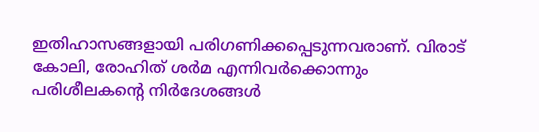ഇതിഹാസങ്ങളായി പരിഗണിക്കപ്പെടുന്നവരാണ്. വിരാട് കോലി, രോഹിത് ശര്‍മ എന്നിവര്‍ക്കൊന്നും പരിശീലകന്റെ നിര്‍ദേശങ്ങള്‍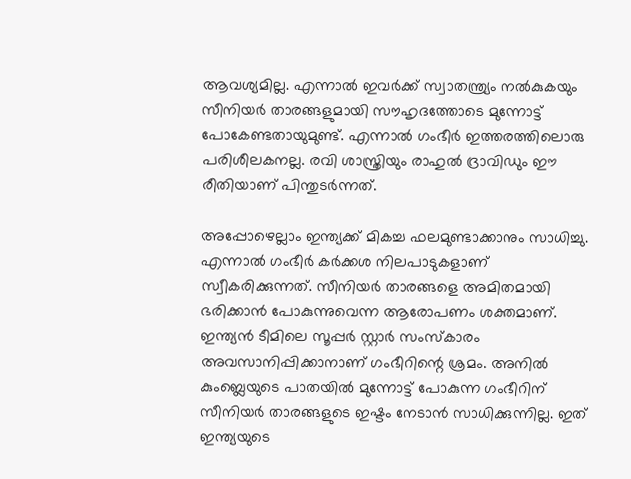ആവശ്യമില്ല. എന്നാല്‍ ഇവര്‍ക്ക് സ്വാതന്ത്ര്യം നല്‍കുകയും സീനിയര്‍ താരങ്ങളുമായി സൗഹൃദത്തോടെ മുന്നോട്ട് പോകേണ്ടതായുമുണ്ട്. എന്നാല്‍ ഗംഭീര്‍ ഇത്തരത്തിലൊരു പരിശീലകനല്ല. രവി ശാസ്ത്രിയും രാഹുല്‍ ദ്രാവിഡും ഈ രീതിയാണ് പിന്തുടര്‍ന്നത്.

അപ്പോഴെല്ലാം ഇന്ത്യക്ക് മികച്ച ഫലമുണ്ടാക്കാനും സാധിച്ചു. എന്നാല്‍ ഗംഭീര്‍ കര്‍ക്കശ നിലപാടുകളാണ് സ്വീകരിക്കുന്നത്. സീനിയര്‍ താരങ്ങളെ അമിതമായി ഭരിക്കാന്‍ പോകുന്നുവെന്ന ആരോപണം ശക്തമാണ്. ഇന്ത്യന്‍ ടീമിലെ സൂപ്പര്‍ സ്റ്റാര്‍ സംസ്‌കാരം അവസാനിപ്പിക്കാനാണ് ഗംഭീറിന്റെ ശ്രമം. അനില്‍ കുംബ്ലെയുടെ പാതയില്‍ മുന്നോട്ട് പോകുന്ന ഗംഭീറിന് സീനിയര്‍ താരങ്ങളുടെ ഇഷ്ടം നേടാന്‍ സാധിക്കുന്നില്ല. ഇത് ഇന്ത്യയുടെ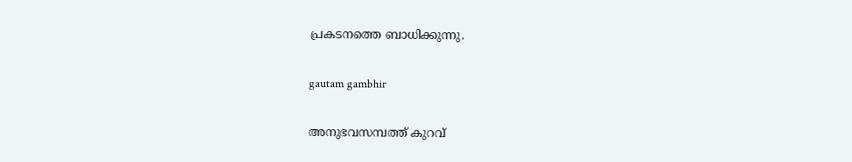പ്രകടനത്തെ ബാധിക്കുന്നു.

gautam gambhir

അനുഭവസമ്പത്ത് കുറവ്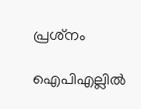പ്രശ്‌നം

ഐപിഎല്ലില്‍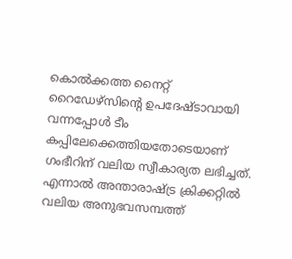കൊല്‍ക്കത്ത നൈറ്റ് റൈഡേഴ്‌സിന്റെ ഉപദേഷ്ടാവായി വന്നപ്പോള്‍ ടീം കപ്പിലേക്കെത്തിയതോടെയാണ് ഗംഭീറിന് വലിയ സ്വീകാര്യത ലഭിച്ചത്. എന്നാല്‍ അന്താരാഷ്ട്ര ക്രിക്കറ്റില്‍ വലിയ അനുഭവസമ്പത്ത്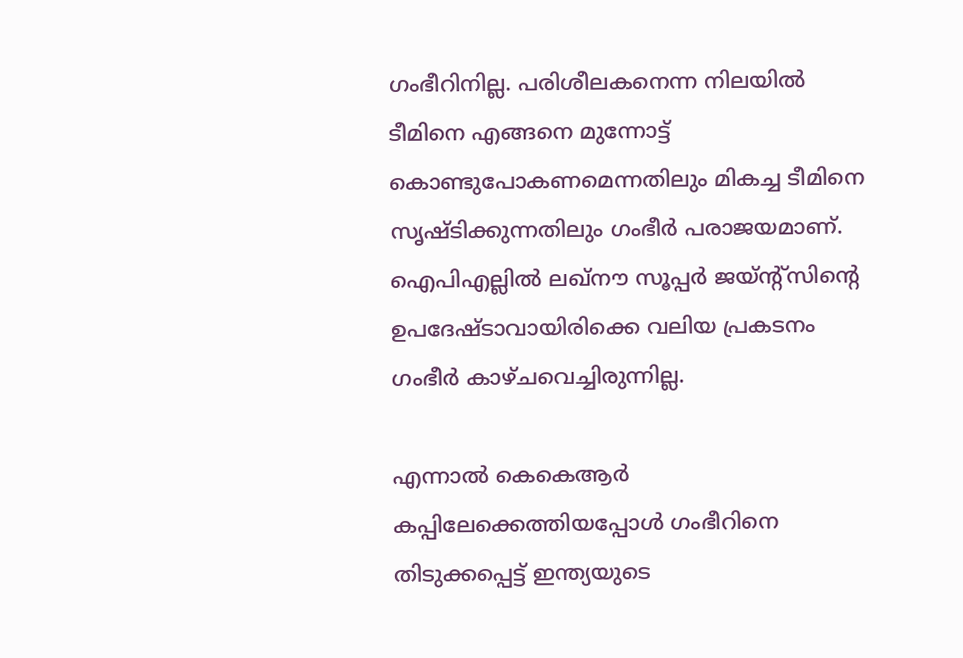ഗംഭീറിനില്ല. പരിശീലകനെന്ന നിലയില്‍ ടീമിനെ എങ്ങനെ മുന്നോട്ട് കൊണ്ടുപോകണമെന്നതിലും മികച്ച ടീമിനെ സൃഷ്ടിക്കുന്നതിലും ഗംഭീര്‍ പരാജയമാണ്. ഐപിഎല്ലില്‍ ലഖ്‌നൗ സൂപ്പര്‍ ജയ്ന്റ്‌സിന്റെ ഉപദേഷ്ടാവായിരിക്കെ വലിയ പ്രകടനം ഗംഭീര്‍ കാഴ്ചവെച്ചിരുന്നില്ല.

എന്നാല്‍ കെകെആര്‍ കപ്പിലേക്കെത്തിയപ്പോള്‍ ഗംഭീറിനെ തിടുക്കപ്പെട്ട് ഇന്ത്യയുടെ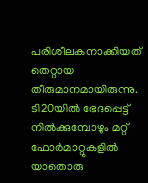പരിശീലകനാക്കിയത് തെറ്റായ തീരുമാനമായിരുന്നു. ടി20യില്‍ ഭേദപ്പെട്ട് നില്‍ക്കുമ്പോഴും മറ്റ് ഫോര്‍മാറ്റുകളില്‍ യാതൊരു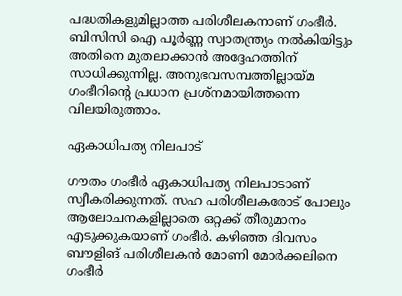പദ്ധതികളുമില്ലാത്ത പരിശീലകനാണ് ഗംഭീര്‍. ബിസിസി ഐ പൂര്‍ണ്ണ സ്വാതന്ത്ര്യം നല്‍കിയിട്ടും അതിനെ മുതലാക്കാന്‍ അദ്ദേഹത്തിന് സാധിക്കുന്നില്ല. അനുഭവസമ്പത്തില്ലായ്മ ഗംഭീറിന്റെ പ്രധാന പ്രശ്‌നമായിത്തന്നെ വിലയിരുത്താം.

ഏകാധിപത്യ നിലപാട്

ഗൗതം ഗംഭീര്‍ ഏകാധിപത്യ നിലപാടാണ് സ്വീകരിക്കുന്നത്. സഹ പരിശീലകരോട് പോലും ആലോചനകളില്ലാതെ ഒറ്റക്ക് തീരുമാനം എടുക്കുകയാണ് ഗംഭീര്‍. കഴിഞ്ഞ ദിവസം ബൗളിങ് പരിശീലകന്‍ മോണി മോര്‍ക്കലിനെ ഗംഭീര്‍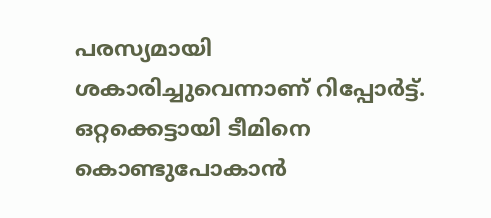പരസ്യമായി ശകാരിച്ചുവെന്നാണ് റിപ്പോര്‍ട്ട്. ഒറ്റക്കെട്ടായി ടീമിനെ കൊണ്ടുപോകാന്‍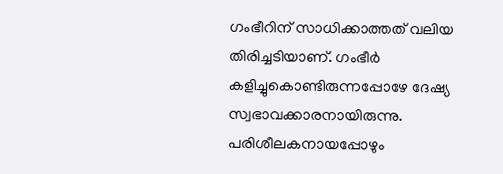ഗംഭീറിന് സാധിക്കാത്തത് വലിയ തിരിച്ചടിയാണ്. ഗംഭീര്‍ കളിച്ചുകൊണ്ടിരുന്നപ്പോഴേ ദേഷ്യ സ്വഭാവക്കാരനായിരുന്നു. പരിശീലകനായപ്പോഴും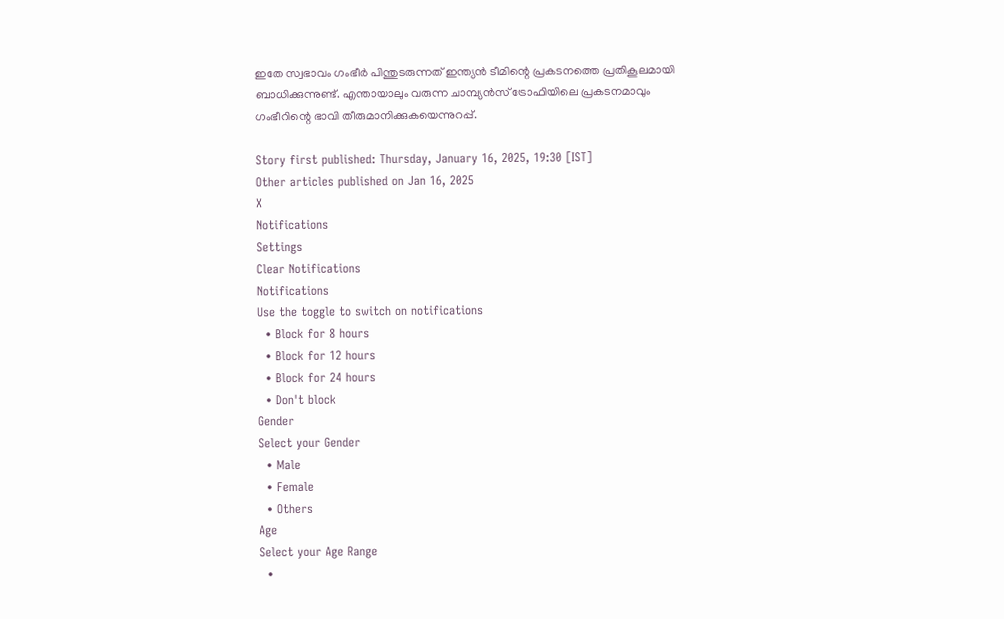ഇതേ സ്വഭാവം ഗംഭീര്‍ പിന്തുടരുന്നത് ഇന്ത്യന്‍ ടീമിന്റെ പ്രകടനത്തെ പ്രതികൂലമായി ബാധിക്കുന്നുണ്ട്. എന്തായാലും വരുന്ന ചാമ്പ്യന്‍സ് ട്രോഫിയിലെ പ്രകടനമാവും ഗംഭീറിന്റെ ഭാവി തീരുമാനിക്കുകയെന്നുറപ്പ്.

Story first published: Thursday, January 16, 2025, 19:30 [IST]
Other articles published on Jan 16, 2025
X
Notifications
Settings
Clear Notifications
Notifications
Use the toggle to switch on notifications
  • Block for 8 hours
  • Block for 12 hours
  • Block for 24 hours
  • Don't block
Gender
Select your Gender
  • Male
  • Female
  • Others
Age
Select your Age Range
  •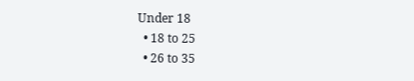Under 18
  • 18 to 25
  • 26 to 35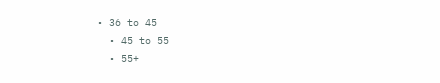• 36 to 45
  • 45 to 55
  • 55+